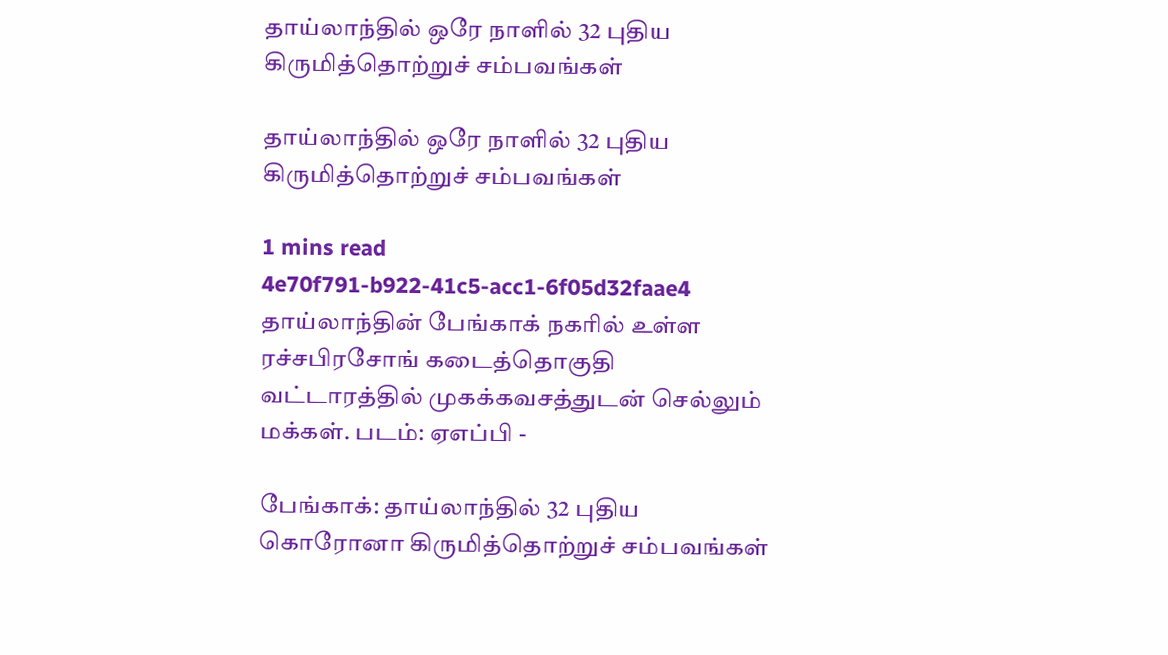தாய்லாந்தில் ஒரே நாளில் 32 புதிய கிருமித்தொற்றுச் சம்பவங்கள்

தாய்லாந்தில் ஒரே நாளில் 32 புதிய கிருமித்தொற்றுச் சம்பவங்கள்

1 mins read
4e70f791-b922-41c5-acc1-6f05d32faae4
தாய்லாந்தின் பேங்காக் நகரில் உள்ள ரச்சபிரசோங் கடைத்தொகுதி வட்டாரத்தில் முகக்கவசத்துடன் செல்லும் மக்கள். படம்: ஏஎப்பி -

பேங்காக்: தாய்லாந்தில் 32 புதிய கொரோனா கிருமித்தொற்றுச் சம்பவங்கள்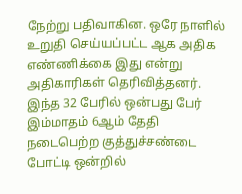நேற்று பதிவாகின. ஒரே நாளில் உறுதி செய்யப்பட்ட ஆக அதிக எண்ணிக்கை இது என்று அதிகாரிகள் தெரிவித்தனர். இந்த 32 பேரில் ஒன்பது பேர் இம்மாதம் 6ஆம் தேதி நடைபெற்ற குத்துச்சண்டை போட்டி ஒன்றில்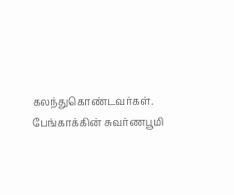கலந்துகொண்டவர்கள். பேங்காக்கின் சுவர்ணபூமி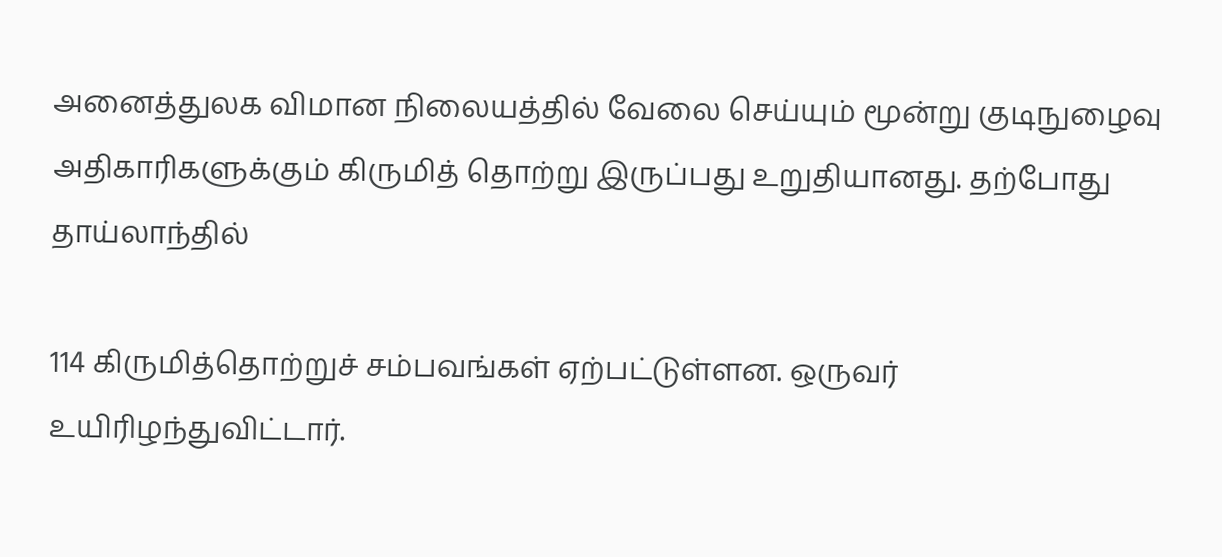அனைத்துலக விமான நிலையத்தில் வேலை செய்யும் மூன்று குடிநுழைவு அதிகாரிகளுக்கும் கிருமித் தொற்று இருப்பது உறுதியானது. தற்போது தாய்லாந்தில்

114 கிருமித்தொற்றுச் சம்பவங்கள் ஏற்பட்டுள்ளன. ஒருவர் உயிரிழந்துவிட்டார்.